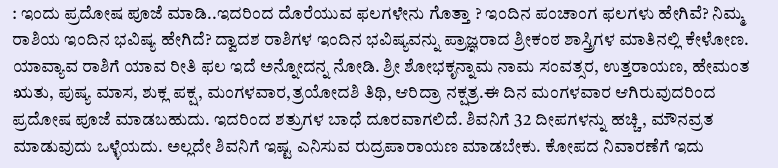: ಇಂದು ಪ್ರದೋಷ ಪೂಜೆ ಮಾಡಿ..ಇದರಿಂದ ದೊರೆಯುವ ಫಲಗಳೇನು ಗೊತ್ತಾ ? ಇಂದಿನ ಪಂಚಾಂಗ ಫಲಗಳು ಹೇಗಿವೆ? ನಿಮ್ಮ ರಾಶಿಯ ಇಂದಿನ ಭವಿಷ್ಯ ಹೇಗಿದೆ? ದ್ವಾದಶ ರಾಶಿಗಳ ಇಂದಿನ ಭವಿಷ್ಯವನ್ನು ಪ್ರಾಜ್ಞರಾದ ಶ್ರೀಕಂಠ ಶಾಸ್ತ್ರಿಗಳ ಮಾತಿನಲ್ಲಿ ಕೇಳೋಣ. ಯಾವ್ಯಾವ ರಾಶಿಗೆ ಯಾವ ರೀತಿ ಫಲ ಇದೆ ಅನ್ನೋದನ್ನ ನೋಡಿ. ಶ್ರೀ ಶೋಭಕೃನ್ನಾಮ ನಾಮ ಸಂವತ್ಸರ, ಉತ್ತರಾಯಣ, ಹೇಮಂತ ಋತು, ಪುಷ್ಯ ಮಾಸ, ಶುಕ್ಲ ಪಕ್ಷ, ಮಂಗಳವಾರ,ತ್ರಯೋದಶಿ ತಿಥಿ, ಆರಿದ್ರಾ ನಕ್ಷತ್ರ.ಈ ದಿನ ಮಂಗಳವಾರ ಆಗಿರುವುದರಿಂದ ಪ್ರದೋಷ ಪೂಜೆ ಮಾಡಬಹುದು. ಇದರಿಂದ ಶತ್ರುಗಳ ಬಾಧೆ ದೂರವಾಗಲಿದೆ. ಶಿವನಿಗೆ 32 ದೀಪಗಳನ್ನು ಹಚ್ಚಿ, ಮೌನವ್ರತ ಮಾಡುವುದು ಒಳ್ಳೆಯದು. ಅಲ್ಲದೇ ಶಿವನಿಗೆ ಇಷ್ಟ ಎನಿಸುವ ರುದ್ರಪಾರಾಯಣ ಮಾಡಬೇಕು. ಕೋಪದ ನಿವಾರಣೆಗೆ ಇದು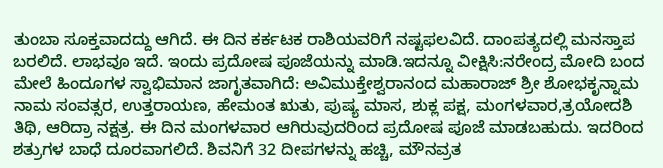ತುಂಬಾ ಸೂಕ್ತವಾದದ್ದು ಆಗಿದೆ. ಈ ದಿನ ಕರ್ಕಟಕ ರಾಶಿಯವರಿಗೆ ನಷ್ಟಫಲವಿದೆ. ದಾಂಪತ್ಯದಲ್ಲಿ ಮನಸ್ತಾಪ ಬರಲಿದೆ. ಲಾಭವೂ ಇದೆ. ಇಂದು ಪ್ರದೋಷ ಪೂಜೆಯನ್ನು ಮಾಡಿ.ಇದನ್ನೂ ವೀಕ್ಷಿಸಿ:ನರೇಂದ್ರ ಮೋದಿ ಬಂದ ಮೇಲೆ ಹಿಂದೂಗಳ ಸ್ವಾಭಿಮಾನ ಜಾಗೃತವಾಗಿದೆ: ಅವಿಮುಕ್ತೇಶ್ವರಾನಂದ ಮಹಾರಾಜ್ ಶ್ರೀ ಶೋಭಕೃನ್ನಾಮ ನಾಮ ಸಂವತ್ಸರ, ಉತ್ತರಾಯಣ, ಹೇಮಂತ ಋತು, ಪುಷ್ಯ ಮಾಸ, ಶುಕ್ಲ ಪಕ್ಷ, ಮಂಗಳವಾರ,ತ್ರಯೋದಶಿ ತಿಥಿ, ಆರಿದ್ರಾ ನಕ್ಷತ್ರ. ಈ ದಿನ ಮಂಗಳವಾರ ಆಗಿರುವುದರಿಂದ ಪ್ರದೋಷ ಪೂಜೆ ಮಾಡಬಹುದು. ಇದರಿಂದ ಶತ್ರುಗಳ ಬಾಧೆ ದೂರವಾಗಲಿದೆ. ಶಿವನಿಗೆ 32 ದೀಪಗಳನ್ನು ಹಚ್ಚಿ, ಮೌನವ್ರತ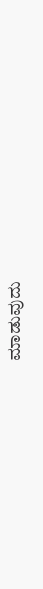ಮಾಡುವುದು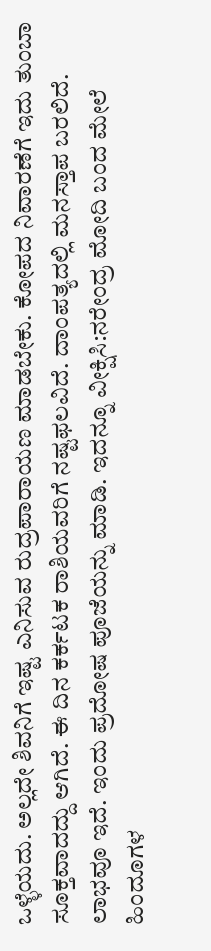ಒಳ್ಳೆಯದು. ಅಲ್ಲದೇ ಶಿವನಿಗೆ ಇಷ್ಟ ಎನಿಸುವ ರುದ್ರಪಾರಾಯಣ ಮಾಡಬೇಕು. ಕೋಪದ ನಿವಾರಣೆಗೆ ಇದು ತುಂಬಾ ಸೂಕ್ತವಾದದ್ದು ಆಗಿದೆ. ಈ ದಿನ ಕರ್ಕಟಕ ರಾಶಿಯವರಿಗೆ ನಷ್ಟಫಲವಿದೆ. ದಾಂಪತ್ಯದಲ್ಲಿ ಮನಸ್ತಾಪ ಬರಲಿದೆ. ಲಾಭವೂ ಇದೆ. ಇಂದು ಪ್ರದೋಷ ಪೂಜೆಯನ್ನು ಮಾಡಿ. ಇದನ್ನೂ ವೀಕ್ಷಿಸಿ:ನರೇಂದ್ರ ಮೋದಿ ಬಂದ ಮೇಲೆ ಹಿಂದೂಗಳ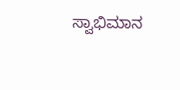ಸ್ವಾಭಿಮಾನ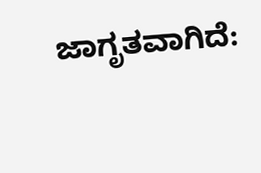ಜಾಗೃತವಾಗಿದೆ: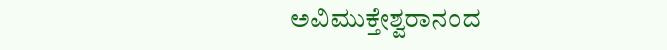ಅವಿಮುಕ್ತೇಶ್ವರಾನಂದ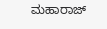ಮಹಾರಾಜ್